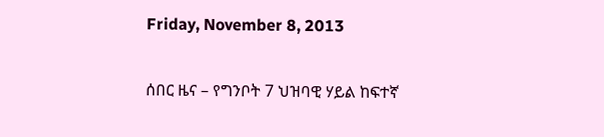Friday, November 8, 2013

ሰበር ዜና – የግንቦት 7 ህዝባዊ ሃይል ከፍተኛ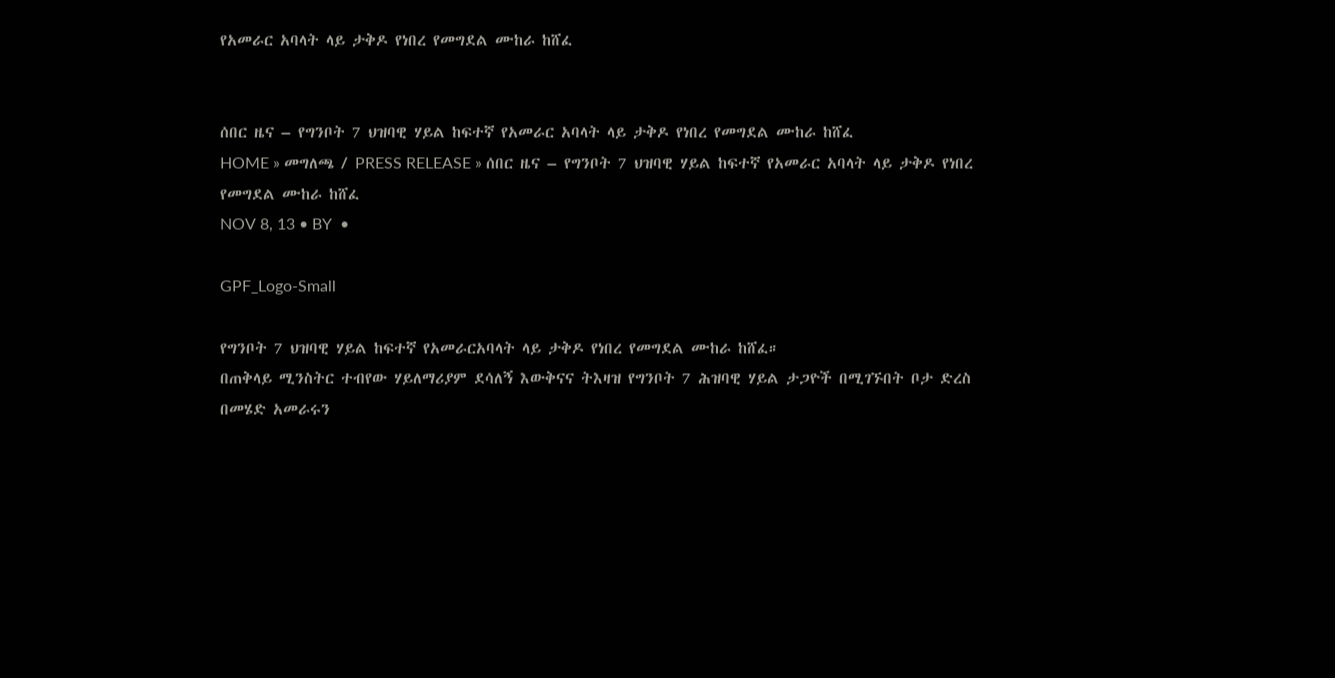የአመራር አባላት ላይ ታቅዶ የነበረ የመግደል ሙከራ ከሸፈ


ሰበር ዜና – የግንቦት 7 ህዝባዊ ሃይል ከፍተኛ የአመራር አባላት ላይ ታቅዶ የነበረ የመግደል ሙከራ ከሸፈ
HOME » መግለጫ / PRESS RELEASE » ሰበር ዜና – የግንቦት 7 ህዝባዊ ሃይል ከፍተኛ የአመራር አባላት ላይ ታቅዶ የነበረ የመግደል ሙከራ ከሸፈ
NOV 8, 13 • BY  •

GPF_Logo-Small

የግንቦት 7 ህዝባዊ ሃይል ከፍተኛ የአመራርአባላት ላይ ታቅዶ የነበረ የመግደል ሙከራ ከሸፈ።
በጠቅላይ ሚንስትር ተብየው ሃይለማሪያም ደሳለኝ እውቅናና ትእዛዝ የግንቦት 7 ሕዝባዊ ሃይል ታጋዮች በሚገኙበት ቦታ ድረስ በመሄድ አመራሩን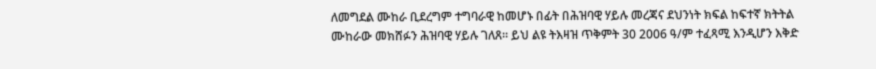ለመግደል ሙከራ ቢደረግም ተግባራዊ ከመሆኑ በፊት በሕዝባዊ ሃይሉ መረጃና ደህንነት ክፍል ከፍተኛ ክትትል ሙከራው መክሸፉን ሕዝባዊ ሃይሉ ገለጸ። ይህ ልዩ ትእዛዝ ጥቅምት 30 2006 ዓ/ም ተፈጻሚ እንዲሆን እቅድ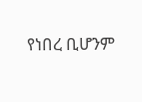የነበረ ቢሆንም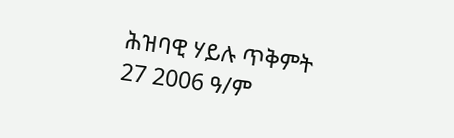ሕዝባዊ ሃይሉ ጥቅምት 27 2006 ዓ/ም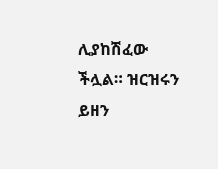ሊያከሽፈው ችሏል። ዝርዝሩን ይዘን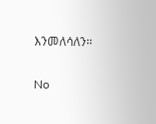እንመለሳለን።

No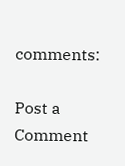comments:

Post a Comment